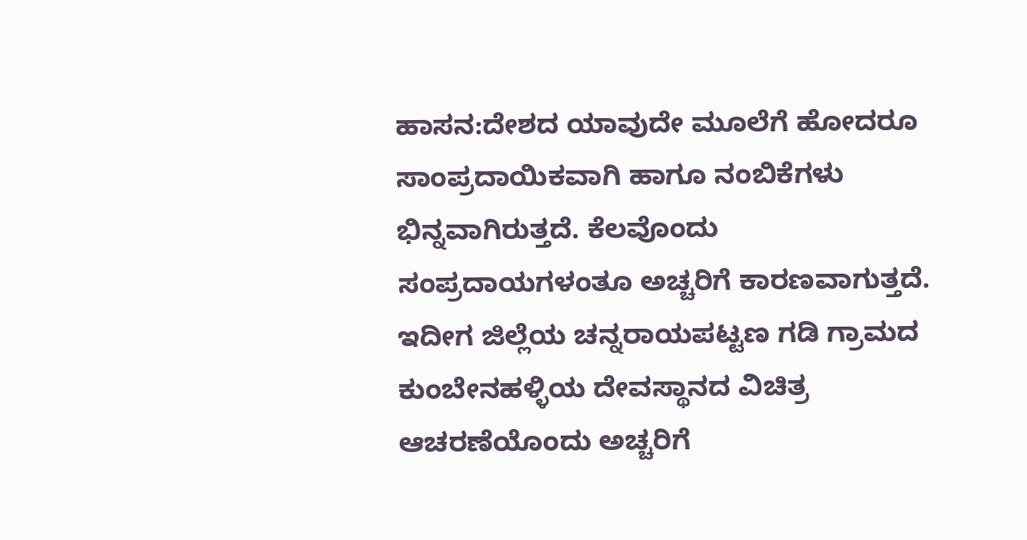ಹಾಸನ:ದೇಶದ ಯಾವುದೇ ಮೂಲೆಗೆ ಹೋದರೂ ಸಾಂಪ್ರದಾಯಿಕವಾಗಿ ಹಾಗೂ ನಂಬಿಕೆಗಳು ಭಿನ್ನವಾಗಿರುತ್ತದೆ. ಕೆಲವೊಂದು ಸಂಪ್ರದಾಯಗಳಂತೂ ಅಚ್ಚರಿಗೆ ಕಾರಣವಾಗುತ್ತದೆ. ಇದೀಗ ಜಿಲ್ಲೆಯ ಚನ್ನರಾಯಪಟ್ಟಣ ಗಡಿ ಗ್ರಾಮದ ಕುಂಬೇನಹಳ್ಳಿಯ ದೇವಸ್ಥಾನದ ವಿಚಿತ್ರ ಆಚರಣೆಯೊಂದು ಅಚ್ಚರಿಗೆ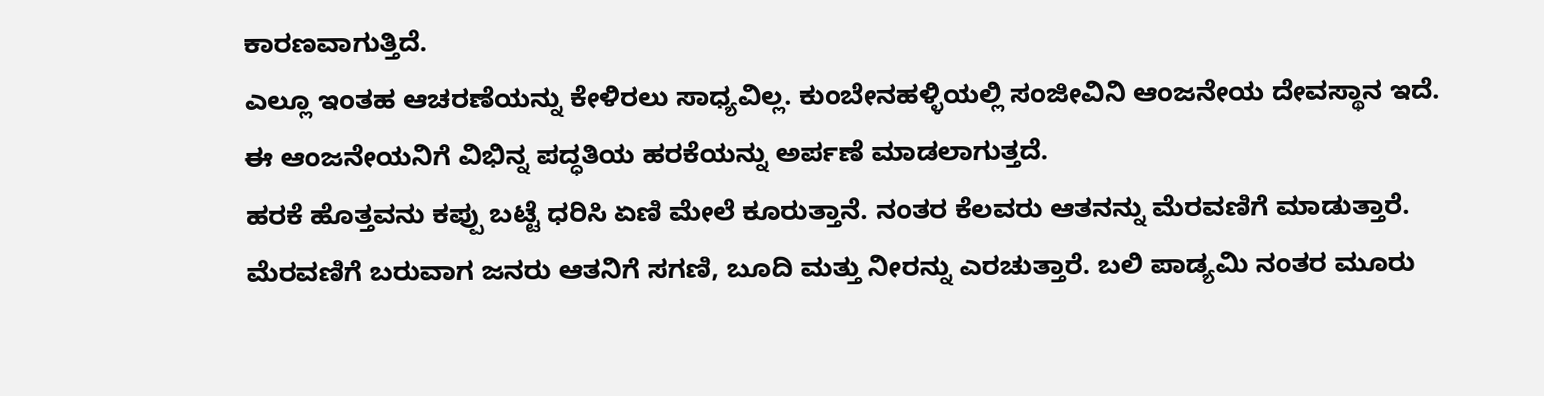ಕಾರಣವಾಗುತ್ತಿದೆ.
ಎಲ್ಲೂ ಇಂತಹ ಆಚರಣೆಯನ್ನು ಕೇಳಿರಲು ಸಾಧ್ಯವಿಲ್ಲ. ಕುಂಬೇನಹಳ್ಳಿಯಲ್ಲಿ ಸಂಜೀವಿನಿ ಆಂಜನೇಯ ದೇವಸ್ಥಾನ ಇದೆ. ಈ ಆಂಜನೇಯನಿಗೆ ವಿಭಿನ್ನ ಪದ್ಧತಿಯ ಹರಕೆಯನ್ನು ಅರ್ಪಣೆ ಮಾಡಲಾಗುತ್ತದೆ.
ಹರಕೆ ಹೊತ್ತವನು ಕಪ್ಪು ಬಟ್ಟೆ ಧರಿಸಿ ಏಣಿ ಮೇಲೆ ಕೂರುತ್ತಾನೆ. ನಂತರ ಕೆಲವರು ಆತನನ್ನು ಮೆರವಣಿಗೆ ಮಾಡುತ್ತಾರೆ. ಮೆರವಣಿಗೆ ಬರುವಾಗ ಜನರು ಆತನಿಗೆ ಸಗಣಿ, ಬೂದಿ ಮತ್ತು ನೀರನ್ನು ಎರಚುತ್ತಾರೆ. ಬಲಿ ಪಾಡ್ಯಮಿ ನಂತರ ಮೂರು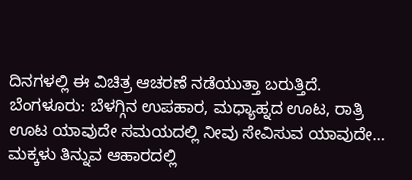ದಿನಗಳಲ್ಲಿ ಈ ವಿಚಿತ್ರ ಆಚರಣೆ ನಡೆಯುತ್ತಾ ಬರುತ್ತಿದೆ.
ಬೆಂಗಳೂರು: ಬೆಳಗ್ಗಿನ ಉಪಹಾರ, ಮಧ್ಯಾಹ್ನದ ಊಟ, ರಾತ್ರಿ ಊಟ ಯಾವುದೇ ಸಮಯದಲ್ಲಿ ನೀವು ಸೇವಿಸುವ ಯಾವುದೇ…
ಮಕ್ಕಳು ತಿನ್ನುವ ಆಹಾರದಲ್ಲಿ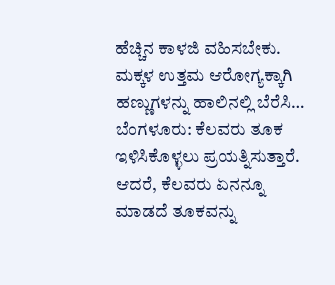ಹೆಚ್ಚಿನ ಕಾಳಜಿ ವಹಿಸಬೇಕು. ಮಕ್ಕಳ ಉತ್ತಮ ಆರೋಗ್ಯಕ್ಕಾಗಿ ಹಣ್ಣುಗಳನ್ನು ಹಾಲಿನಲ್ಲಿ ಬೆರೆಸಿ…
ಬೆಂಗಳೂರು: ಕೆಲವರು ತೂಕ ಇಳಿಸಿಕೊಳ್ಳಲು ಪ್ರಯತ್ನಿಸುತ್ತಾರೆ. ಆದರೆ, ಕೆಲವರು ಏನನ್ನೂ ಮಾಡದೆ ತೂಕವನ್ನು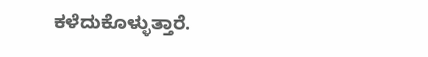ಕಳೆದುಕೊಳ್ಳುತ್ತಾರೆ.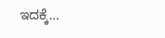ಇದಕ್ಕೆ…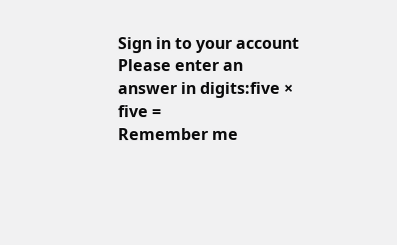Sign in to your account
Please enter an answer in digits:five × five =
Remember me